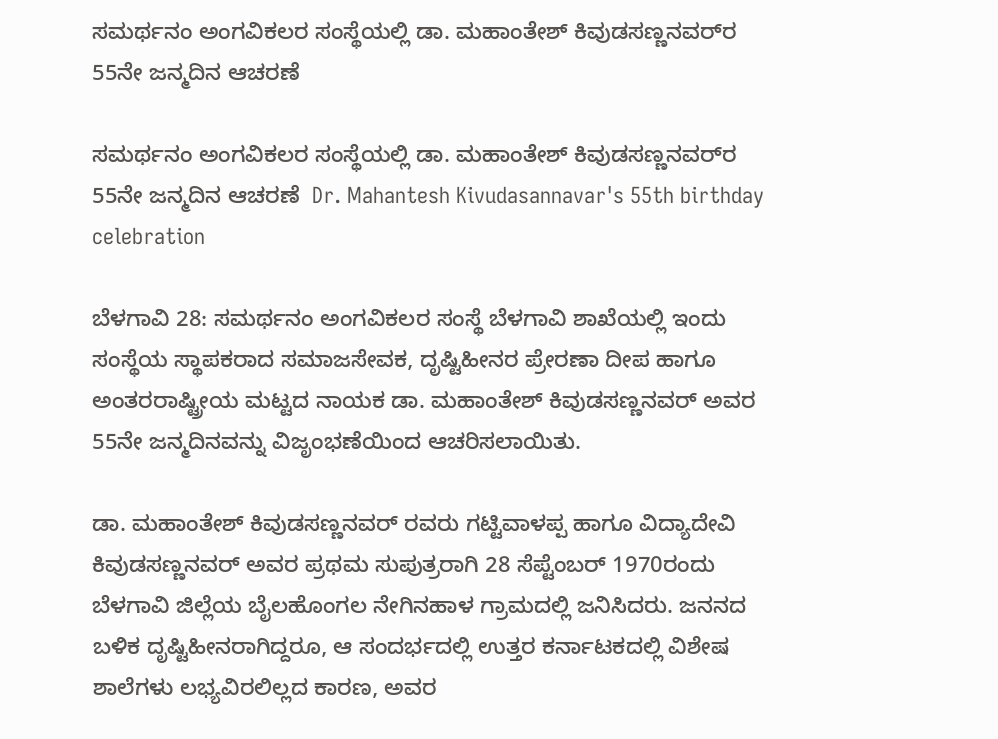ಸಮರ್ಥನಂ ಅಂಗವಿಕಲರ ಸಂಸ್ಥೆಯಲ್ಲಿ ಡಾ. ಮಹಾಂತೇಶ್ ಕಿವುಡಸಣ್ಣನವರ್‌ರ 55ನೇ ಜನ್ಮದಿನ ಆಚರಣೆ

ಸಮರ್ಥನಂ ಅಂಗವಿಕಲರ ಸಂಸ್ಥೆಯಲ್ಲಿ ಡಾ. ಮಹಾಂತೇಶ್ ಕಿವುಡಸಣ್ಣನವರ್‌ರ 55ನೇ ಜನ್ಮದಿನ ಆಚರಣೆ  Dr. Mahantesh Kivudasannavar's 55th birthday celebration

ಬೆಳಗಾವಿ 28: ಸಮರ್ಥನಂ ಅಂಗವಿಕಲರ ಸಂಸ್ಥೆ ಬೆಳಗಾವಿ ಶಾಖೆಯಲ್ಲಿ ಇಂದು ಸಂಸ್ಥೆಯ ಸ್ಥಾಪಕರಾದ ಸಮಾಜಸೇವಕ, ದೃಷ್ಟಿಹೀನರ ಪ್ರೇರಣಾ ದೀಪ ಹಾಗೂ ಅಂತರರಾಷ್ಟ್ರೀಯ ಮಟ್ಟದ ನಾಯಕ ಡಾ. ಮಹಾಂತೇಶ್ ಕಿವುಡಸಣ್ಣನವರ್ ಅವರ 55ನೇ ಜನ್ಮದಿನವನ್ನು ವಿಜೃಂಭಣೆಯಿಂದ ಆಚರಿಸಲಾಯಿತು.

ಡಾ. ಮಹಾಂತೇಶ್ ಕಿವುಡಸಣ್ಣನವರ್ ರವರು ಗಟ್ಟಿವಾಳಪ್ಪ ಹಾಗೂ ವಿದ್ಯಾದೇವಿ ಕಿವುಡಸಣ್ಣನವರ್ ಅವರ ಪ್ರಥಮ ಸುಪುತ್ರರಾಗಿ 28 ಸೆಪ್ಟೆಂಬರ್ 1970ರಂದು ಬೆಳಗಾವಿ ಜಿಲ್ಲೆಯ ಬೈಲಹೊಂಗಲ ನೇಗಿನಹಾಳ ಗ್ರಾಮದಲ್ಲಿ ಜನಿಸಿದರು. ಜನನದ ಬಳಿಕ ದೃಷ್ಟಿಹೀನರಾಗಿದ್ದರೂ, ಆ ಸಂದರ್ಭದಲ್ಲಿ ಉತ್ತರ ಕರ್ನಾಟಕದಲ್ಲಿ ವಿಶೇಷ ಶಾಲೆಗಳು ಲಭ್ಯವಿರಲಿಲ್ಲದ ಕಾರಣ, ಅವರ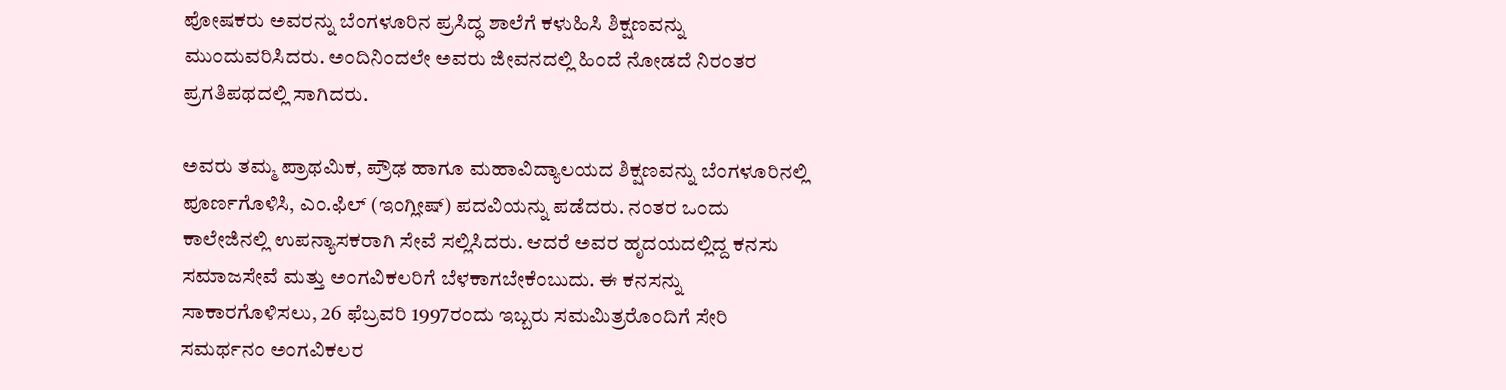ಪೋಷಕರು ಅವರನ್ನು ಬೆಂಗಳೂರಿನ ಪ್ರಸಿದ್ಧ ಶಾಲೆಗೆ ಕಳುಹಿಸಿ ಶಿಕ್ಷಣವನ್ನು ಮುಂದುವರಿಸಿದರು. ಅಂದಿನಿಂದಲೇ ಅವರು ಜೀವನದಲ್ಲಿ ಹಿಂದೆ ನೋಡದೆ ನಿರಂತರ ಪ್ರಗತಿಪಥದಲ್ಲಿ ಸಾಗಿದರು.

ಅವರು ತಮ್ಮ ಪ್ರಾಥಮಿಕ, ಪ್ರೌಢ ಹಾಗೂ ಮಹಾವಿದ್ಯಾಲಯದ ಶಿಕ್ಷಣವನ್ನು ಬೆಂಗಳೂರಿನಲ್ಲಿ ಪೂರ್ಣಗೊಳಿಸಿ, ಎಂ.ಫಿಲ್ (ಇಂಗ್ಲೀಷ್) ಪದವಿಯನ್ನು ಪಡೆದರು. ನಂತರ ಒಂದು ಕಾಲೇಜಿನಲ್ಲಿ ಉಪನ್ಯಾಸಕರಾಗಿ ಸೇವೆ ಸಲ್ಲಿಸಿದರು. ಆದರೆ ಅವರ ಹೃದಯದಲ್ಲಿದ್ದ ಕನಸು ಸಮಾಜಸೇವೆ ಮತ್ತು ಅಂಗವಿಕಲರಿಗೆ ಬೆಳಕಾಗಬೇಕೆಂಬುದು. ಈ ಕನಸನ್ನು ಸಾಕಾರಗೊಳಿಸಲು, 26 ಫೆಬ್ರವರಿ 1997ರಂದು ಇಬ್ಬರು ಸಮಮಿತ್ರರೊಂದಿಗೆ ಸೇರಿ ಸಮರ್ಥನಂ ಅಂಗವಿಕಲರ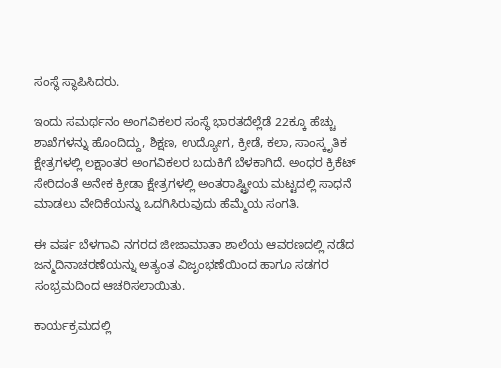ಸಂಸ್ಥೆ ಸ್ಥಾಪಿಸಿದರು.

ಇಂದು ಸಮರ್ಥನಂ ಅಂಗವಿಕಲರ ಸಂಸ್ಥೆ ಭಾರತದೆಲ್ಲೆಡೆ 22ಕ್ಕೂ ಹೆಚ್ಚು ಶಾಖೆಗಳನ್ನು ಹೊಂದಿದ್ದು, ಶಿಕ್ಷಣ, ಉದ್ಯೋಗ, ಕ್ರೀಡೆ, ಕಲಾ, ಸಾಂಸ್ಕೃತಿಕ ಕ್ಷೇತ್ರಗಳಲ್ಲಿ ಲಕ್ಷಾಂತರ ಅಂಗವಿಕಲರ ಬದುಕಿಗೆ ಬೆಳಕಾಗಿದೆ. ಅಂಧರ ಕ್ರಿಕೆಟ್ ಸೇರಿದಂತೆ ಅನೇಕ ಕ್ರೀಡಾ ಕ್ಷೇತ್ರಗಳಲ್ಲಿ ಅಂತರಾಷ್ಟ್ರೀಯ ಮಟ್ಟದಲ್ಲಿ ಸಾಧನೆ ಮಾಡಲು ವೇದಿಕೆಯನ್ನು ಒದಗಿಸಿರುವುದು ಹೆಮ್ಮೆಯ ಸಂಗತಿ.

ಈ ವರ್ಷ ಬೆಳಗಾವಿ ನಗರದ ಜೀಜಾಮಾತಾ ಶಾಲೆಯ ಆವರಣದಲ್ಲಿ ನಡೆದ ಜನ್ಮದಿನಾಚರಣೆಯನ್ನು ಅತ್ಯಂತ ವಿಜೃಂಭಣೆಯಿಂದ ಹಾಗೂ ಸಡಗರ ಸಂಭ್ರಮದಿಂದ ಆಚರಿಸಲಾಯಿತು.

ಕಾರ್ಯಕ್ರಮದಲ್ಲಿ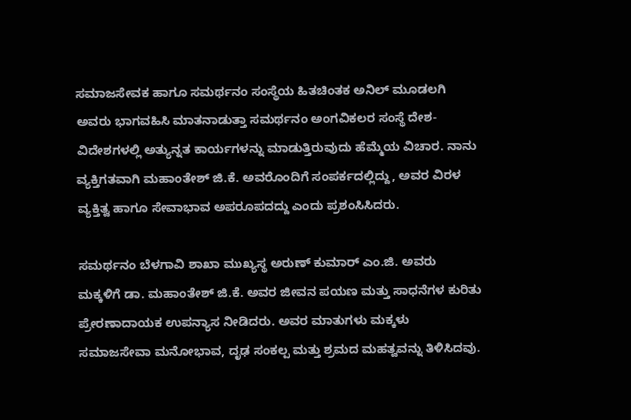ಸಮಾಜಸೇವಕ ಹಾಗೂ ಸಮರ್ಥನಂ ಸಂಸ್ಥೆಯ ಹಿತಚಿಂತಕ ಅನಿಲ್ ಮೂಡಲಗಿ ಅವರು ಭಾಗವಹಿಸಿ ಮಾತನಾಡುತ್ತಾ ಸಮರ್ಥನಂ ಅಂಗವಿಕಲರ ಸಂಸ್ಥೆ ದೇಶ-ವಿದೇಶಗಳಲ್ಲಿ ಅತ್ಯುನ್ನತ ಕಾರ್ಯಗಳನ್ನು ಮಾಡುತ್ತಿರುವುದು ಹೆಮ್ಮೆಯ ವಿಚಾರ. ನಾನು ವ್ಯಕ್ತಿಗತವಾಗಿ ಮಹಾಂತೇಶ್ ಜಿ.ಕೆ. ಅವರೊಂದಿಗೆ ಸಂಪರ್ಕದಲ್ಲಿದ್ದು, ಅವರ ವಿರಳ ವ್ಯಕ್ತಿತ್ವ ಹಾಗೂ ಸೇವಾಭಾವ ಅಪರೂಪದದ್ದು ಎಂದು ಪ್ರಶಂಸಿಸಿದರು.

ಸಮರ್ಥನಂ ಬೆಳಗಾವಿ ಶಾಖಾ ಮುಖ್ಯಸ್ಥ ಅರುಣ್ ಕುಮಾರ್ ಎಂ.ಜಿ. ಅವರು ಮಕ್ಕಳಿಗೆ ಡಾ. ಮಹಾಂತೇಶ್ ಜಿ.ಕೆ. ಅವರ ಜೀವನ ಪಯಣ ಮತ್ತು ಸಾಧನೆಗಳ ಕುರಿತು ಪ್ರೇರಣಾದಾಯಕ ಉಪನ್ಯಾಸ ನೀಡಿದರು. ಅವರ ಮಾತುಗಳು ಮಕ್ಕಳು ಸಮಾಜಸೇವಾ ಮನೋಭಾವ, ದೃಢ ಸಂಕಲ್ಪ ಮತ್ತು ಶ್ರಮದ ಮಹತ್ವವನ್ನು ತಿಳಿಸಿದವು.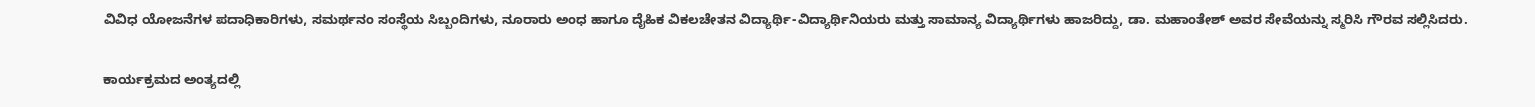ವಿವಿಧ ಯೋಜನೆಗಳ ಪದಾಧಿಕಾರಿಗಳು, ಸಮರ್ಥನಂ ಸಂಸ್ಥೆಯ ಸಿಬ್ಬಂದಿಗಳು, ನೂರಾರು ಅಂಧ ಹಾಗೂ ದೈಹಿಕ ವಿಕಲಚೇತನ ವಿದ್ಯಾರ್ಥಿ-ವಿದ್ಯಾರ್ಥಿನಿಯರು ಮತ್ತು ಸಾಮಾನ್ಯ ವಿದ್ಯಾರ್ಥಿಗಳು ಹಾಜರಿದ್ದು, ಡಾ. ಮಹಾಂತೇಶ್ ಅವರ ಸೇವೆಯನ್ನು ಸ್ಮರಿಸಿ ಗೌರವ ಸಲ್ಲಿಸಿದರು.

ಕಾರ್ಯಕ್ರಮದ ಅಂತ್ಯದಲ್ಲಿ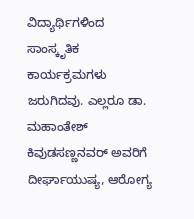ವಿದ್ಯಾರ್ಥಿಗಳಿಂದ ಸಾಂಸ್ಕೃತಿಕ ಕಾರ್ಯಕ್ರಮಗಳು ಜರುಗಿದವು. ಎಲ್ಲರೂ ಡಾ. ಮಹಾಂತೇಶ್ ಕಿವುಡಸಣ್ಣನವರ್ ಅವರಿಗೆ ದೀರ್ಘಾಯುಷ್ಯ, ಆರೋಗ್ಯ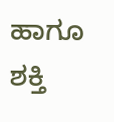ಹಾಗೂ ಶಕ್ತಿ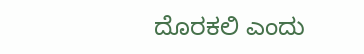ದೊರಕಲಿ ಎಂದು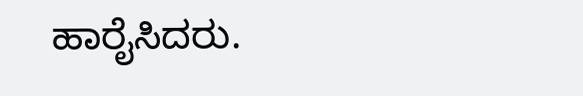ಹಾರೈಸಿದರು.